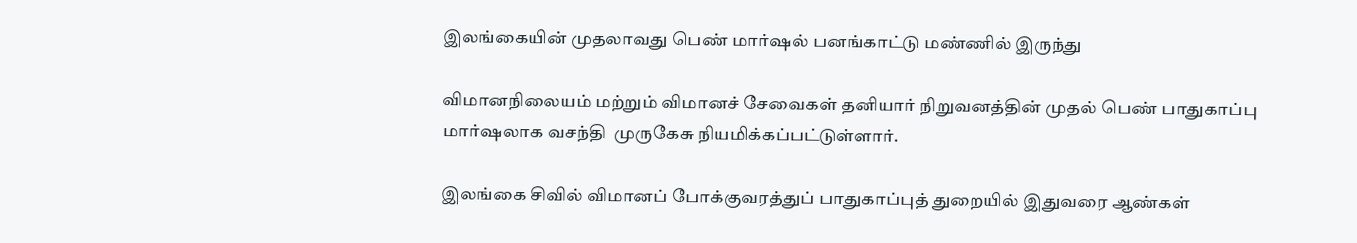இலங்கையின் முதலாவது பெண் மார்ஷல் பனங்காட்டு மண்ணில் இருந்து

விமானநிலையம் மற்றும் விமானச் சேவைகள் தனியார் நிறுவனத்தின் முதல் பெண் பாதுகாப்பு மார்ஷலாக வசந்தி  முருகேசு நியமிக்கப்பட்டுள்ளார்.

இலங்கை சிவில் விமானப் போக்குவரத்துப் பாதுகாப்புத் துறையில் இதுவரை ஆண்கள்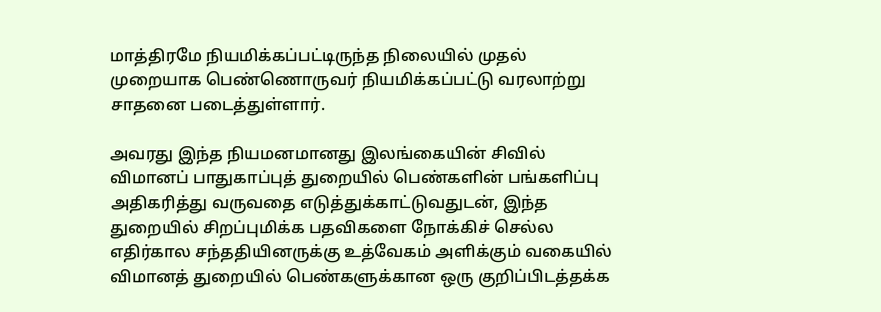மாத்திரமே நியமிக்கப்பட்டிருந்த நிலையில் முதல் முறையாக பெண்ணொருவர் நியமிக்கப்பட்டு வரலாற்று சாதனை படைத்துள்ளார்.

அவரது இந்த நியமனமானது இலங்கையின் சிவில் விமானப் பாதுகாப்புத் துறையில் பெண்களின் பங்களிப்பு அதிகரித்து வருவதை எடுத்துக்காட்டுவதுடன், இந்த துறையில் சிறப்புமிக்க பதவிகளை நோக்கிச் செல்ல எதிர்கால சந்ததியினருக்கு உத்வேகம் அளிக்கும் வகையில் விமானத் துறையில் பெண்களுக்கான ஒரு குறிப்பிடத்தக்க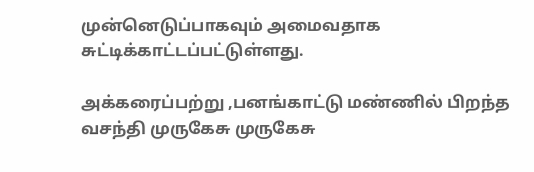முன்னெடுப்பாகவும் அமைவதாக சுட்டிக்காட்டப்பட்டுள்ளது.

அக்கரைப்பற்று ,பனங்காட்டு மண்ணில் பிறந்த வசந்தி முருகேசு முருகேசு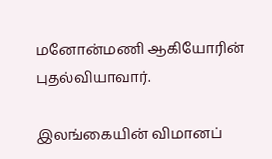மனோன்மணி ஆகியோரின் புதல்வியாவார்.

இலங்கையின் விமானப்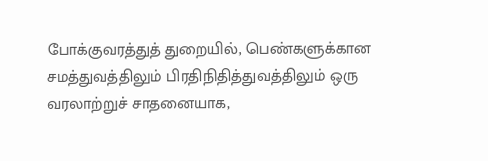போக்குவரத்துத் துறையில், பெண்களுக்கான சமத்துவத்திலும் பிரதிநிதித்துவத்திலும் ஒரு வரலாற்றுச் சாதனையாக,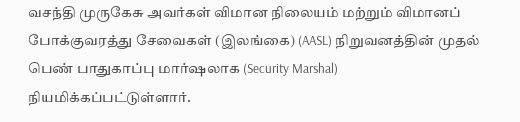வசந்தி முருகேசு அவர்கள் விமான நிலையம் மற்றும் விமானப் போக்குவரத்து சேவைகள் (இலங்கை) (AASL) நிறுவனத்தின் முதல் பெண் பாதுகாப்பு மார்ஷலாக (Security Marshal) நியமிக்கப்பட்டுள்ளார்.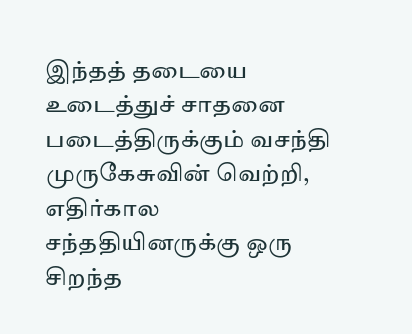இந்தத் தடையை உடைத்துச் சாதனை படைத்திருக்கும் வசந்தி முருகேசுவின் வெற்றி, எதிர்கால சந்ததியினருக்கு ஒரு சிறந்த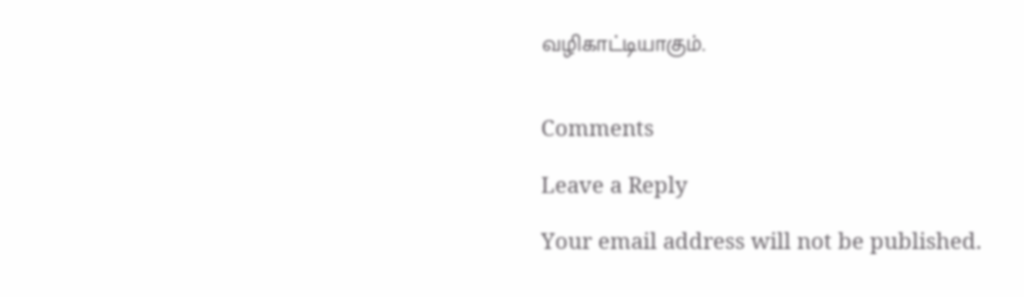வழிகாட்டியாகும்.


Comments

Leave a Reply

Your email address will not be published.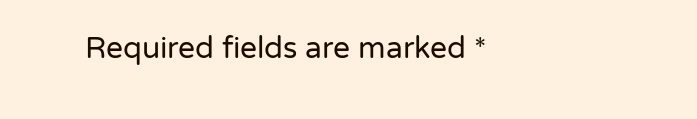Required fields are marked *